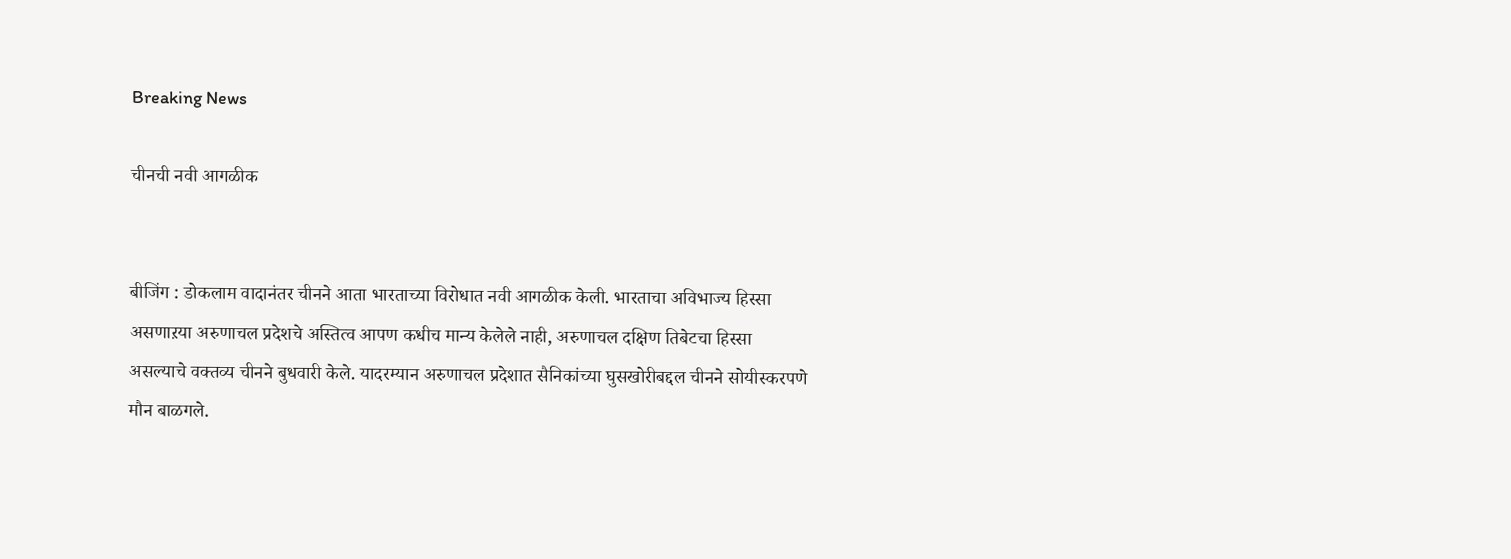Breaking News

चीनची नवी आगळीक


बीजिंग : डोकलाम वादानंतर चीनने आता भारताच्या विरोधात नवी आगळीक केली. भारताचा अविभाज्य हिस्सा असणाऱया अरुणाचल प्रदेशचे अस्तित्व आपण कधीच मान्य केलेले नाही, अरुणाचल दक्षिण तिबेटचा हिस्सा असल्याचे वक्तव्य चीनने बुधवारी केले. यादरम्यान अरुणाचल प्रदेशात सैनिकांच्या घुसखोरीबद्दल चीनने सोयीस्करपणे मौन बाळगले.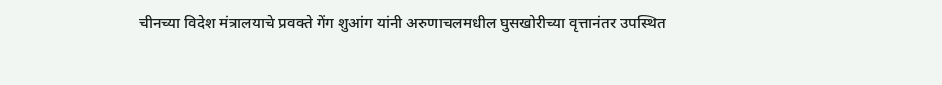चीनच्या विदेश मंत्रालयाचे प्रवक्ते गेंग शुआंग यांनी अरुणाचलमधील घुसखोरीच्या वृत्तानंतर उपस्थित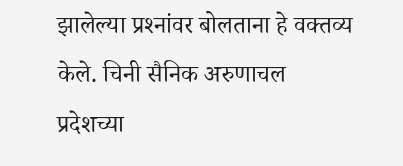झालेल्या प्रश्‍नांवर बोलताना हे वक्तव्य केले. चिनी सैनिक अरुणाचल प्रदेशच्या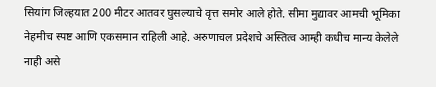सियांग जिल्हयात 200 मीटर आतवर घुसल्याचे वृत्त समोर आले होते. सीमा मुद्यावर आमची भूमिका नेहमीच स्पष्ट आणि एकसमान राहिली आहे. अरुणाचल प्रदेशचे अस्तित्व आम्ही कधीच मान्य केलेले नाही असे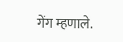गेंग म्हणाले.